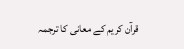قرآن کریم کے معانی کا ترجمہ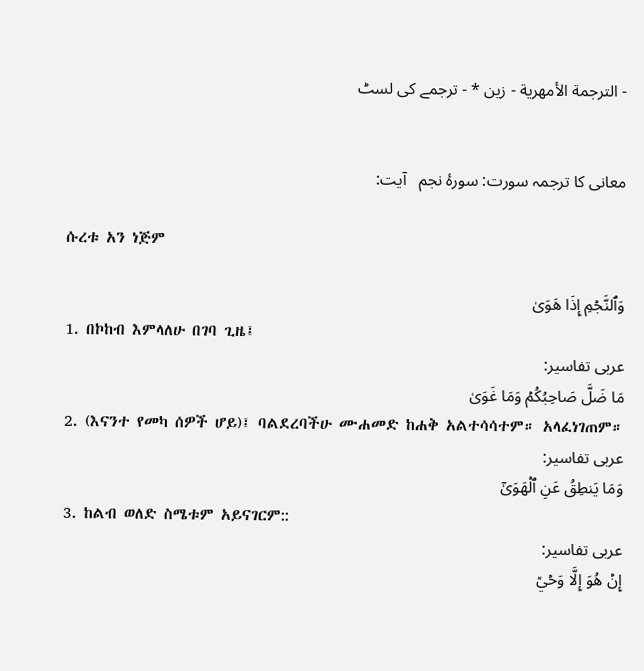- الترجمة الأمهرية - زين * - ترجمے کی لسٹ


معانی کا ترجمہ سورت: سورۂ نجم   آیت:

ሱረቱ አን ነጅም

وَٱلنَّجۡمِ إِذَا هَوَىٰ
1. በኮከብ እምላለሁ በገባ ጊዜ፤
عربی تفاسیر:
مَا ضَلَّ صَاحِبُكُمۡ وَمَا غَوَىٰ
2. (እናንተ የመካ ሰዎች ሆይ)፤ ባልደረባችሁ ሙሐመድ ከሐቅ አልተሳሳተም። አላፈነገጠም።
عربی تفاسیر:
وَمَا يَنطِقُ عَنِ ٱلۡهَوَىٰٓ
3. ከልብ ወለድ ስሜቱም አይናገርም::
عربی تفاسیر:
إِنۡ هُوَ إِلَّا وَحۡيٞ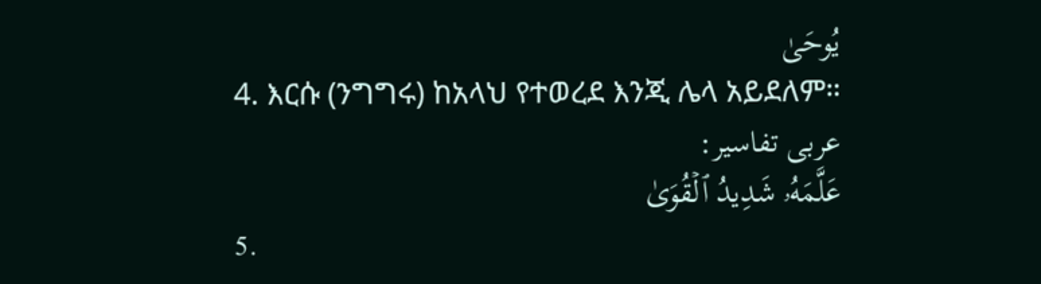يُوحَىٰ
4. እርሱ (ንግግሩ) ከአላህ የተወረደ እንጂ ሌላ አይደለም።
عربی تفاسیر:
عَلَّمَهُۥ شَدِيدُ ٱلۡقُوَىٰ
5.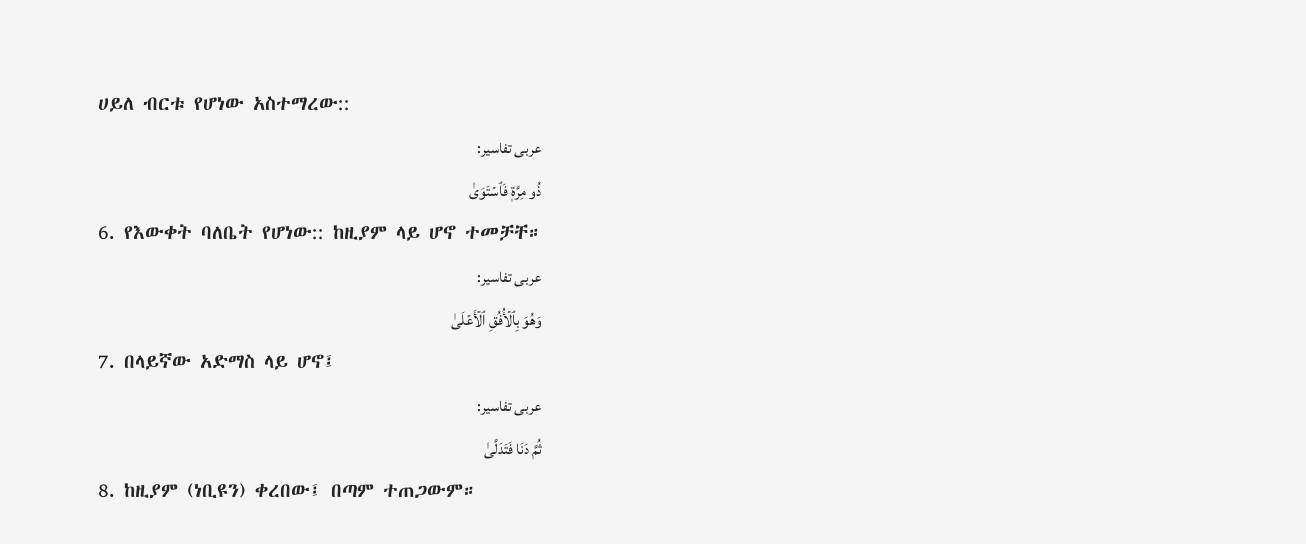ሀይለ ብርቱ የሆነው አስተማረው::
عربی تفاسیر:
ذُو مِرَّةٖ فَٱسۡتَوَىٰ
6. የእውቀት ባለቤት የሆነው:: ከዚያም ላይ ሆኖ ተመቻቸ።
عربی تفاسیر:
وَهُوَ بِٱلۡأُفُقِ ٱلۡأَعۡلَىٰ
7. በላይኛው አድማስ ላይ ሆኖ፤
عربی تفاسیر:
ثُمَّ دَنَا فَتَدَلَّىٰ
8. ከዚያም (ነቢዩን) ቀረበው፤ በጣም ተጠጋውም።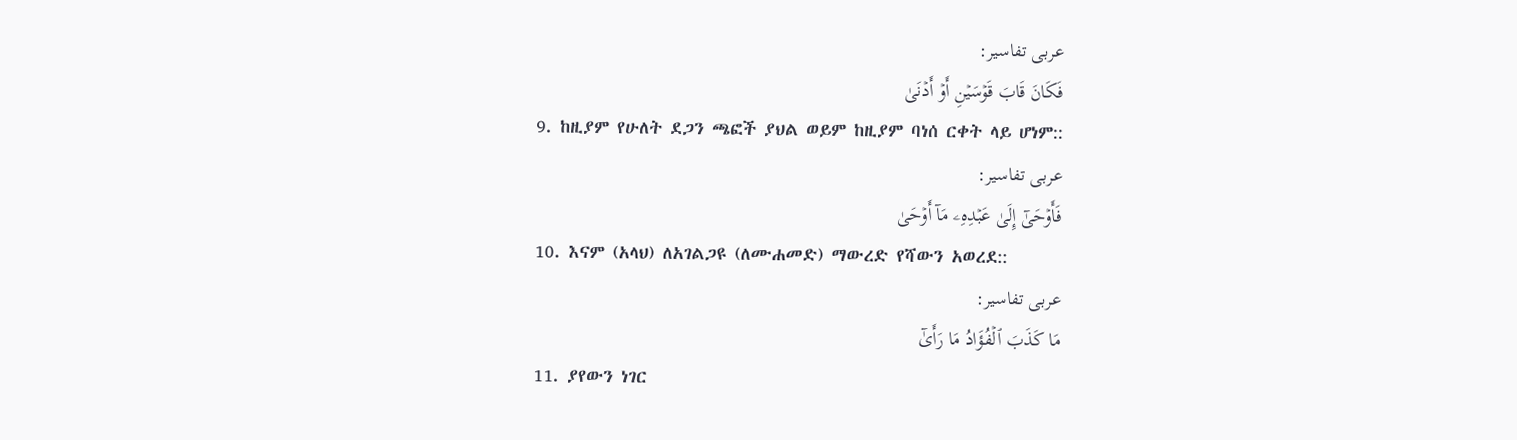عربی تفاسیر:
فَكَانَ قَابَ قَوۡسَيۡنِ أَوۡ أَدۡنَىٰ
9. ከዚያም የሁለት ደጋን ጫፎች ያህል ወይም ከዚያም ባነሰ ርቀት ላይ ሆነም::
عربی تفاسیر:
فَأَوۡحَىٰٓ إِلَىٰ عَبۡدِهِۦ مَآ أَوۡحَىٰ
10. እናም (አላህ) ለአገልጋዩ (ለሙሐመድ) ማውረድ የሻውን አወረደ::
عربی تفاسیر:
مَا كَذَبَ ٱلۡفُؤَادُ مَا رَأَىٰٓ
11. ያየውን ነገር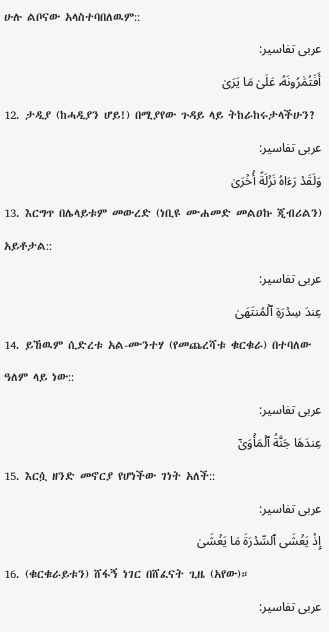ሁሉ ልቦናው አላስተባበለዉም::
عربی تفاسیر:
أَفَتُمَٰرُونَهُۥ عَلَىٰ مَا يَرَىٰ
12. ታዲያ (ከሓዲያን ሆይ!) በሚያየው ጉዳይ ላይ ትከራከሩታላችሁን?
عربی تفاسیر:
وَلَقَدۡ رَءَاهُ نَزۡلَةً أُخۡرَىٰ
13. እርግጥ በሌላይቱም መውረድ (ነቢዩ ሙሐመድ መልዐኩ ጂብሪልን) አይቶታል::
عربی تفاسیر:
عِندَ سِدۡرَةِ ٱلۡمُنتَهَىٰ
14. ይኸዉም ሲድረቱ አል-ሙንተሃ (የመጨረሻቱ ቁርቁራ) በተባለው ዓለም ላይ ነው::
عربی تفاسیر:
عِندَهَا جَنَّةُ ٱلۡمَأۡوَىٰٓ
15. እርሷ ዘንድ መኖርያ የሆነችው ገነት አለች::
عربی تفاسیر:
إِذۡ يَغۡشَى ٱلسِّدۡرَةَ مَا يَغۡشَىٰ
16. (ቁርቁራይቱን) ሸፋኝ ነገር በሸፈናት ጊዜ (አየው)።
عربی تفاسیر: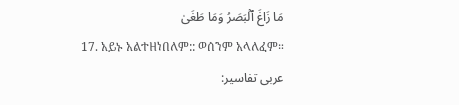مَا زَاغَ ٱلۡبَصَرُ وَمَا طَغَىٰ
17. አይኑ አልተዘነበለም:: ወሰንም አላለፈም።
عربی تفاسیر: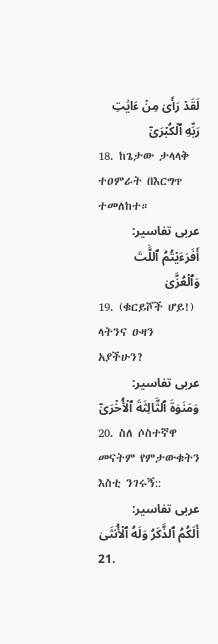لَقَدۡ رَأَىٰ مِنۡ ءَايَٰتِ رَبِّهِ ٱلۡكُبۡرَىٰٓ
18. ከጌታው ታላላቅ ተዐምራት በእርግጥ ተመለከተ።
عربی تفاسیر:
أَفَرَءَيۡتُمُ ٱللَّٰتَ وَٱلۡعُزَّىٰ
19. (ቁርይሾች ሆይ!) ላትንና ዑዛን አያችሁን?
عربی تفاسیر:
وَمَنَوٰةَ ٱلثَّالِثَةَ ٱلۡأُخۡرَىٰٓ
20. ስለ ሶስተኛዋ መናትም የምታውቁትን እስቲ ንገሩኝ::
عربی تفاسیر:
أَلَكُمُ ٱلذَّكَرُ وَلَهُ ٱلۡأُنثَىٰ
21.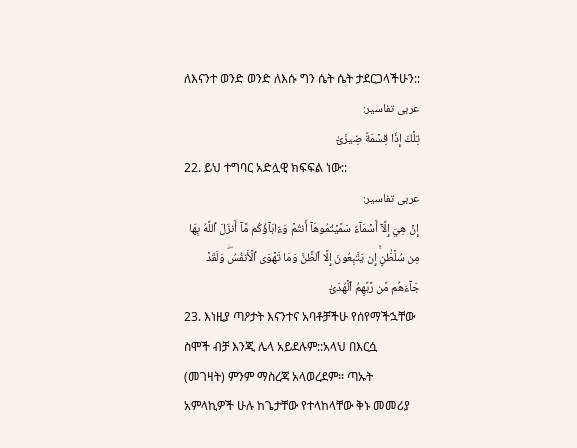ለእናንተ ወንድ ወንድ ለእሱ ግን ሴት ሴት ታደርጋላችሁን::
عربی تفاسیر:
تِلۡكَ إِذٗا قِسۡمَةٞ ضِيزَىٰٓ
22. ይህ ተግባር አድሏዊ ክፍፍል ነው::
عربی تفاسیر:
إِنۡ هِيَ إِلَّآ أَسۡمَآءٞ سَمَّيۡتُمُوهَآ أَنتُمۡ وَءَابَآؤُكُم مَّآ أَنزَلَ ٱللَّهُ بِهَا مِن سُلۡطَٰنٍۚ إِن يَتَّبِعُونَ إِلَّا ٱلظَّنَّ وَمَا تَهۡوَى ٱلۡأَنفُسُۖ وَلَقَدۡ جَآءَهُم مِّن رَّبِّهِمُ ٱلۡهُدَىٰٓ
23. እነዚያ ጣዖታት እናንተና አባቶቻችሁ የሰየማችኋቸው ስሞች ብቻ እንጂ ሌላ አይደሉም::አላህ በእርሷ (መገዛት) ምንም ማስረጃ አላወረደም፡፡ ጣኡት አምላኪዎች ሁሉ ከጌታቸው የተላከላቸው ቅኑ መመሪያ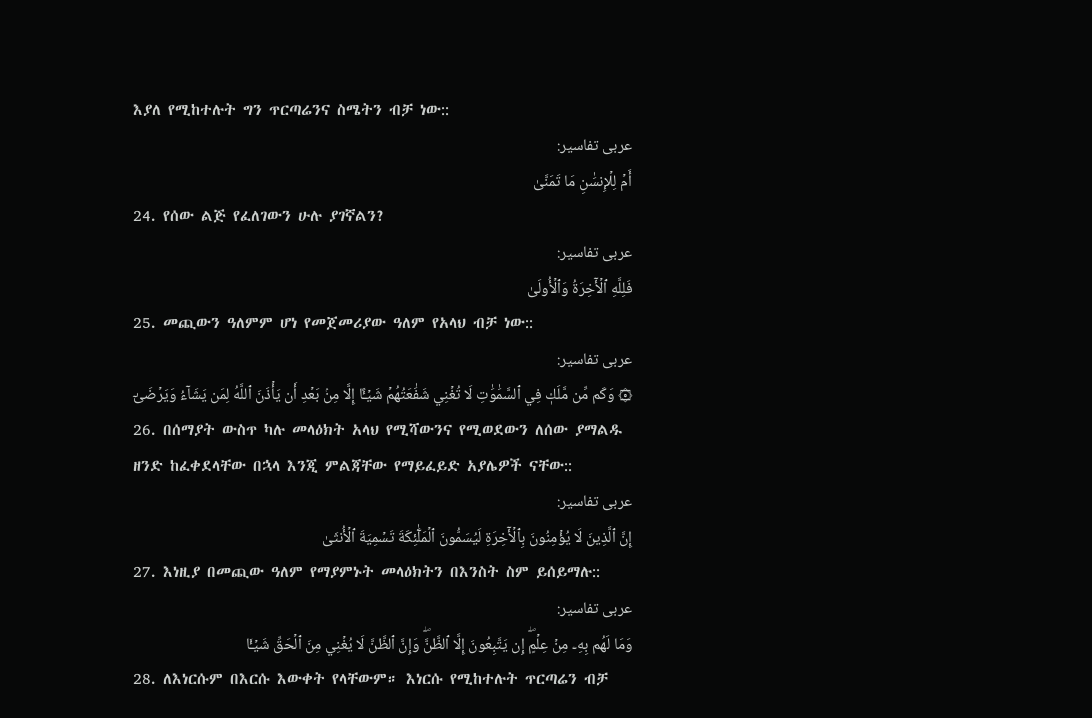እያለ የሚከተሉት ግን ጥርጣሬንና ስሜትን ብቻ ነው::
عربی تفاسیر:
أَمۡ لِلۡإِنسَٰنِ مَا تَمَنَّىٰ
24. የሰው ልጅ የፈለገውን ሁሉ ያገኛልን?
عربی تفاسیر:
فَلِلَّهِ ٱلۡأٓخِرَةُ وَٱلۡأُولَىٰ
25. መጪውን ዓለምም ሆነ የመጀመሪያው ዓለም የአላህ ብቻ ነው::
عربی تفاسیر:
۞ وَكَم مِّن مَّلَكٖ فِي ٱلسَّمَٰوَٰتِ لَا تُغۡنِي شَفَٰعَتُهُمۡ شَيۡـًٔا إِلَّا مِنۢ بَعۡدِ أَن يَأۡذَنَ ٱللَّهُ لِمَن يَشَآءُ وَيَرۡضَىٰٓ
26. በሰማያት ውስጥ ካሉ መላዕክት አላህ የሚሻውንና የሚወደውን ለሰው ያማልዱ ዘንድ ከፈቀደላቸው በኋላ እንጂ ምልጃቸው የማይፈይድ አያሌዎች ናቸው::
عربی تفاسیر:
إِنَّ ٱلَّذِينَ لَا يُؤۡمِنُونَ بِٱلۡأٓخِرَةِ لَيُسَمُّونَ ٱلۡمَلَٰٓئِكَةَ تَسۡمِيَةَ ٱلۡأُنثَىٰ
27. እነዚያ በመጪው ዓለም የማያምኑት መላዕክትን በእንስት ስም ይሰይማሉ::
عربی تفاسیر:
وَمَا لَهُم بِهِۦ مِنۡ عِلۡمٍۖ إِن يَتَّبِعُونَ إِلَّا ٱلظَّنَّۖ وَإِنَّ ٱلظَّنَّ لَا يُغۡنِي مِنَ ٱلۡحَقِّ شَيۡـٔٗا
28. ለእነርሱም በእርሱ እውቀት የላቸውም። እነርሱ የሚከተሉት ጥርጣሬን ብቻ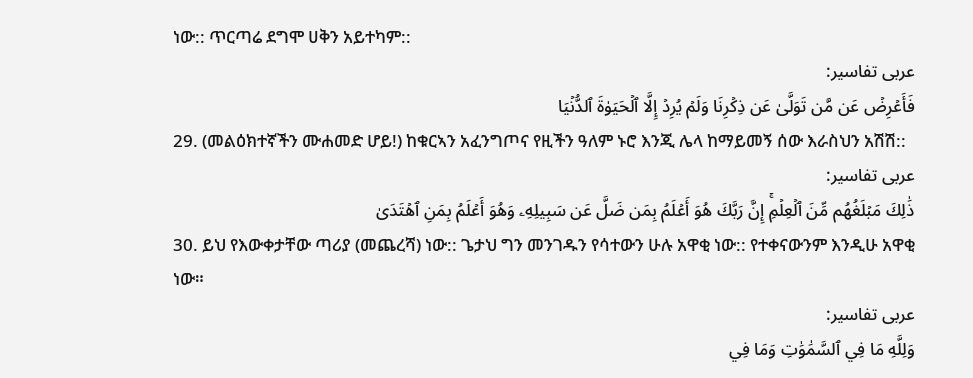ነው:: ጥርጣሬ ደግሞ ሀቅን አይተካም::
عربی تفاسیر:
فَأَعۡرِضۡ عَن مَّن تَوَلَّىٰ عَن ذِكۡرِنَا وَلَمۡ يُرِدۡ إِلَّا ٱلۡحَيَوٰةَ ٱلدُّنۡيَا
29. (መልዕክተኛችን ሙሐመድ ሆይ!) ከቁርኣን አፈንግጦና የዚችን ዓለም ኑሮ እንጂ ሌላ ከማይመኝ ሰው እራስህን አሽሽ::
عربی تفاسیر:
ذَٰلِكَ مَبۡلَغُهُم مِّنَ ٱلۡعِلۡمِۚ إِنَّ رَبَّكَ هُوَ أَعۡلَمُ بِمَن ضَلَّ عَن سَبِيلِهِۦ وَهُوَ أَعۡلَمُ بِمَنِ ٱهۡتَدَىٰ
30. ይህ የእውቀታቸው ጣሪያ (መጨረሻ) ነው:: ጌታህ ግን መንገዱን የሳተውን ሁሉ አዋቂ ነው:: የተቀናውንም እንዲሁ አዋቂ ነው።
عربی تفاسیر:
وَلِلَّهِ مَا فِي ٱلسَّمَٰوَٰتِ وَمَا فِي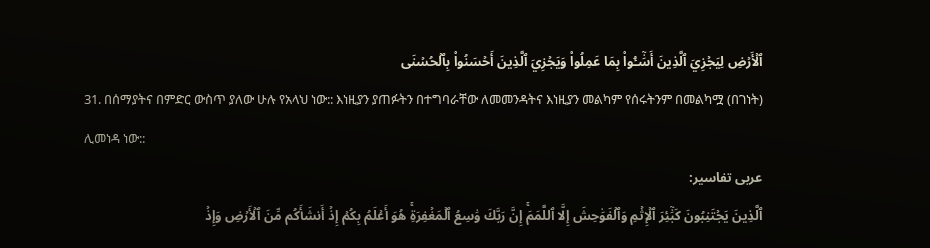ٱلۡأَرۡضِ لِيَجۡزِيَ ٱلَّذِينَ أَسَٰٓـُٔواْ بِمَا عَمِلُواْ وَيَجۡزِيَ ٱلَّذِينَ أَحۡسَنُواْ بِٱلۡحُسۡنَى
31. በሰማያትና በምድር ውስጥ ያለው ሁሉ የአላህ ነው:: እነዚያን ያጠፉትን በተግባራቸው ለመመንዳትና እነዚያን መልካም የሰሩትንም በመልካሟ (በገነት) ሊመነዳ ነው::
عربی تفاسیر:
ٱلَّذِينَ يَجۡتَنِبُونَ كَبَٰٓئِرَ ٱلۡإِثۡمِ وَٱلۡفَوَٰحِشَ إِلَّا ٱللَّمَمَۚ إِنَّ رَبَّكَ وَٰسِعُ ٱلۡمَغۡفِرَةِۚ هُوَ أَعۡلَمُ بِكُمۡ إِذۡ أَنشَأَكُم مِّنَ ٱلۡأَرۡضِ وَإِذۡ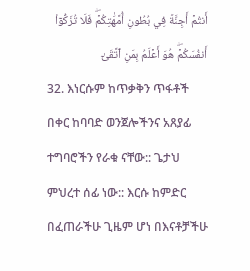أَنتُمۡ أَجِنَّةٞ فِي بُطُونِ أُمَّهَٰتِكُمۡۖ فَلَا تُزَكُّوٓاْ أَنفُسَكُمۡۖ هُوَ أَعۡلَمُ بِمَنِ ٱتَّقَىٰٓ
32. እነርሱም ከጥቃቅን ጥፋቶች በቀር ከባባድ ወንጀሎችንና አጸያፊ ተግባሮችን የራቁ ናቸው:: ጌታህ ምህረተ ሰፊ ነው:: እርሱ ከምድር በፈጠራችሁ ጊዜም ሆነ በእናቶቻችሁ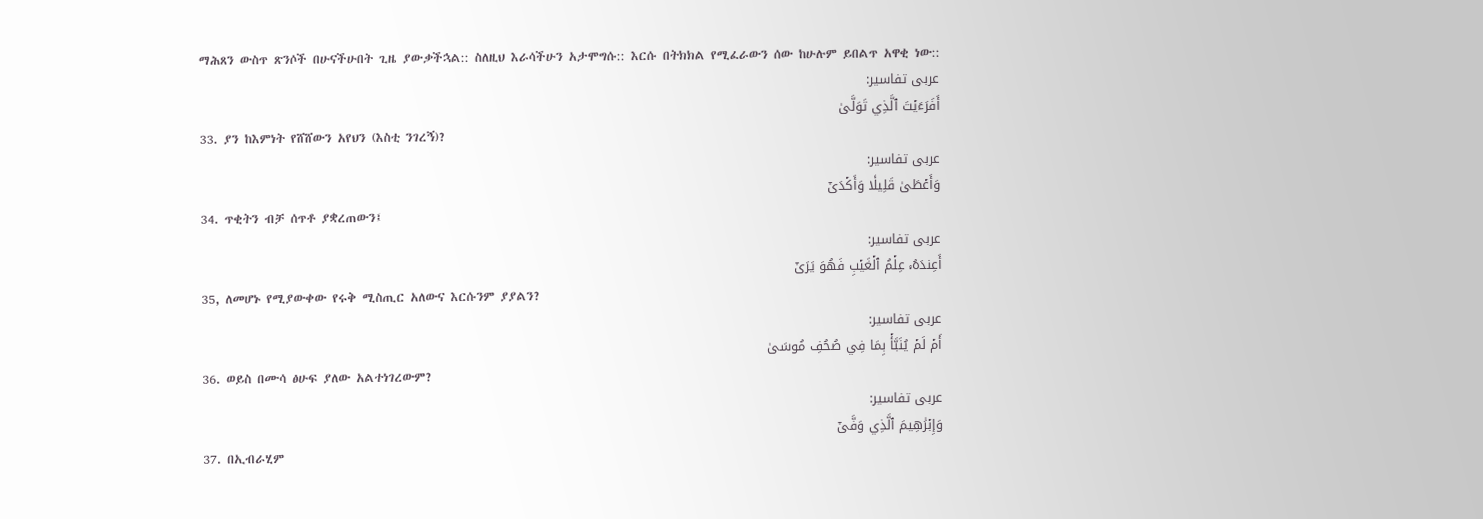ማሕጸን ውስጥ ጽንሶች በሁናችሁበት ጊዜ ያውቃችኋል:: ስለዚህ እራሳችሁን አታሞግሱ:: እርሱ በትክክል የሚፈራውን ሰው ከሁሉም ይበልጥ አዋቂ ነው::
عربی تفاسیر:
أَفَرَءَيۡتَ ٱلَّذِي تَوَلَّىٰ
33. ያን ከእምነት የሸሸውን አየህን (እስቲ ንገረኝ)?
عربی تفاسیر:
وَأَعۡطَىٰ قَلِيلٗا وَأَكۡدَىٰٓ
34. ጥቂትን ብቻ ሰጥቶ ያቋረጠውን፤
عربی تفاسیر:
أَعِندَهُۥ عِلۡمُ ٱلۡغَيۡبِ فَهُوَ يَرَىٰٓ
35, ለመሆኑ የሚያውቀው የሩቅ ሚስጢር አለውና እርሱንም ያያልን?
عربی تفاسیر:
أَمۡ لَمۡ يُنَبَّأۡ بِمَا فِي صُحُفِ مُوسَىٰ
36. ወይስ በሙሳ ፅሁፍ ያለው አልተነገረውም?
عربی تفاسیر:
وَإِبۡرَٰهِيمَ ٱلَّذِي وَفَّىٰٓ
37. በኢብራሂም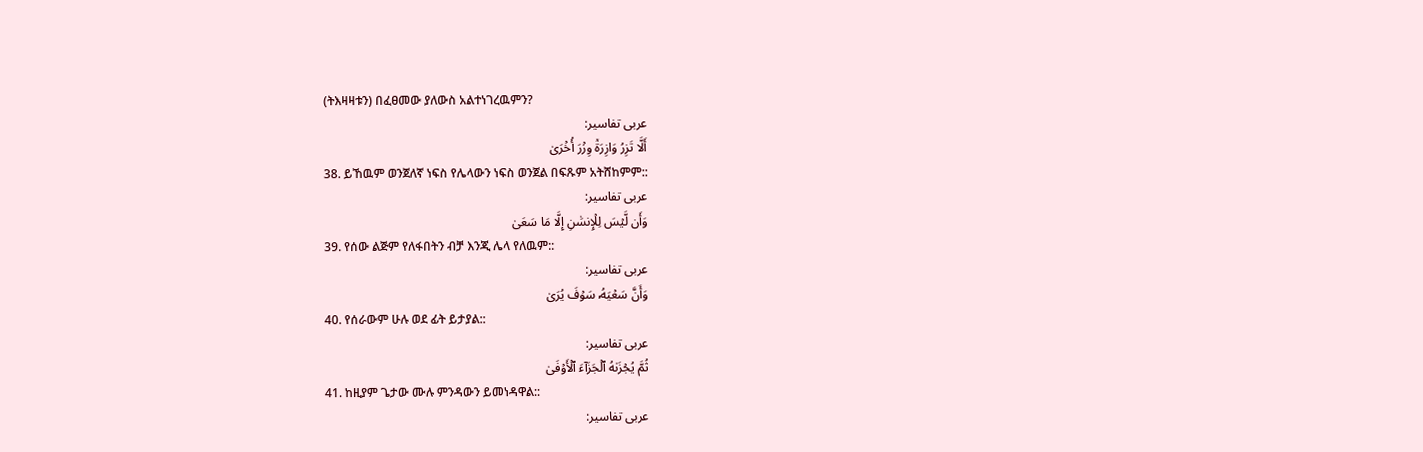(ትእዛዛቱን) በፈፀመው ያለውስ አልተነገረዉምን?
عربی تفاسیر:
أَلَّا تَزِرُ وَازِرَةٞ وِزۡرَ أُخۡرَىٰ
38. ይኸዉም ወንጀለኛ ነፍስ የሌላውን ነፍስ ወንጀል በፍጹም አትሸከምም::
عربی تفاسیر:
وَأَن لَّيۡسَ لِلۡإِنسَٰنِ إِلَّا مَا سَعَىٰ
39. የሰው ልጅም የለፋበትን ብቻ እንጂ ሌላ የለዉም::
عربی تفاسیر:
وَأَنَّ سَعۡيَهُۥ سَوۡفَ يُرَىٰ
40. የሰራውም ሁሉ ወደ ፊት ይታያል::
عربی تفاسیر:
ثُمَّ يُجۡزَىٰهُ ٱلۡجَزَآءَ ٱلۡأَوۡفَىٰ
41. ከዚያም ጌታው ሙሉ ምንዳውን ይመነዳዋል::
عربی تفاسیر: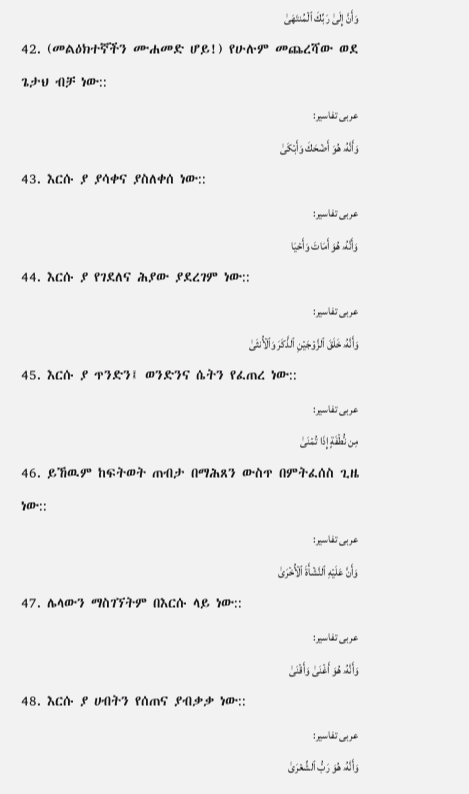وَأَنَّ إِلَىٰ رَبِّكَ ٱلۡمُنتَهَىٰ
42. (መልዕክተኛችን ሙሐመድ ሆይ!) የሁሉም መጨረሻው ወደ ጌታህ ብቻ ነው::
عربی تفاسیر:
وَأَنَّهُۥ هُوَ أَضۡحَكَ وَأَبۡكَىٰ
43. እርሱ ያ ያሳቀና ያስለቀሰ ነው::
عربی تفاسیر:
وَأَنَّهُۥ هُوَ أَمَاتَ وَأَحۡيَا
44. እርሱ ያ የገደለና ሕያው ያደረገም ነው::
عربی تفاسیر:
وَأَنَّهُۥ خَلَقَ ٱلزَّوۡجَيۡنِ ٱلذَّكَرَ وَٱلۡأُنثَىٰ
45. እርሱ ያ ጥንድን፤ ወንድንና ሴትን የፈጠረ ነው::
عربی تفاسیر:
مِن نُّطۡفَةٍ إِذَا تُمۡنَىٰ
46. ይኸዉም ከፍትወት ጠብታ በማሕጸን ውስጥ በምትፈሰስ ጊዜ ነው::
عربی تفاسیر:
وَأَنَّ عَلَيۡهِ ٱلنَّشۡأَةَ ٱلۡأُخۡرَىٰ
47. ሌላውን ማስገኘትም በእርሱ ላይ ነው::
عربی تفاسیر:
وَأَنَّهُۥ هُوَ أَغۡنَىٰ وَأَقۡنَىٰ
48. እርሱ ያ ሀብትን የሰጠና ያብቃቃ ነው::
عربی تفاسیر:
وَأَنَّهُۥ هُوَ رَبُّ ٱلشِّعۡرَىٰ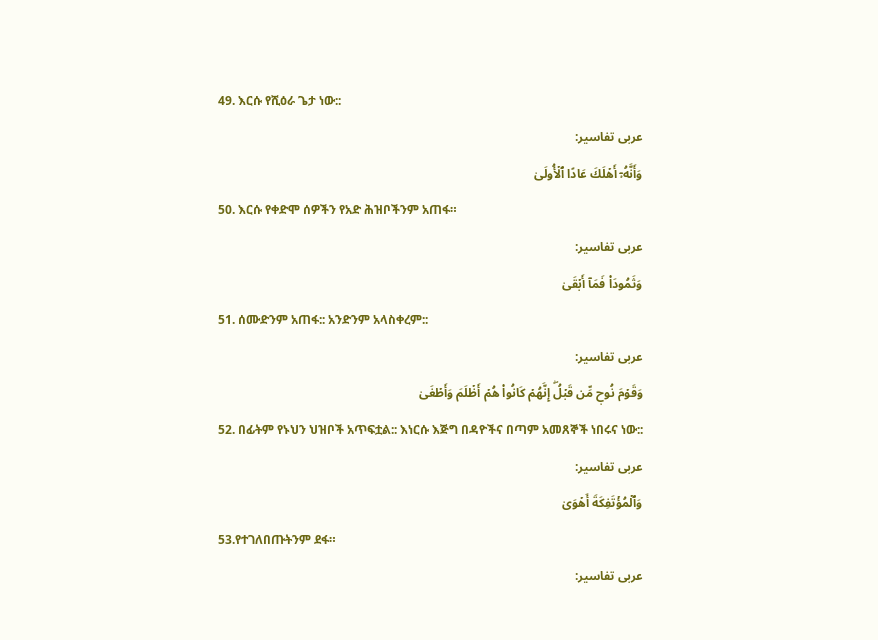49. እርሱ የሺዕራ ጌታ ነው::
عربی تفاسیر:
وَأَنَّهُۥٓ أَهۡلَكَ عَادًا ٱلۡأُولَىٰ
50. እርሱ የቀድሞ ሰዎችን የአድ ሕዝቦችንም አጠፋ።
عربی تفاسیر:
وَثَمُودَاْ فَمَآ أَبۡقَىٰ
51. ሰሙድንም አጠፋ:: አንድንም አላስቀረም::
عربی تفاسیر:
وَقَوۡمَ نُوحٖ مِّن قَبۡلُۖ إِنَّهُمۡ كَانُواْ هُمۡ أَظۡلَمَ وَأَطۡغَىٰ
52. በፊትም የኑህን ህዝቦች አጥፍቷል:: እነርሱ እጅግ በዳዮችና በጣም አመጸኞች ነበሩና ነው::
عربی تفاسیر:
وَٱلۡمُؤۡتَفِكَةَ أَهۡوَىٰ
53.የተገለበጡትንም ደፋ።
عربی تفاسیر: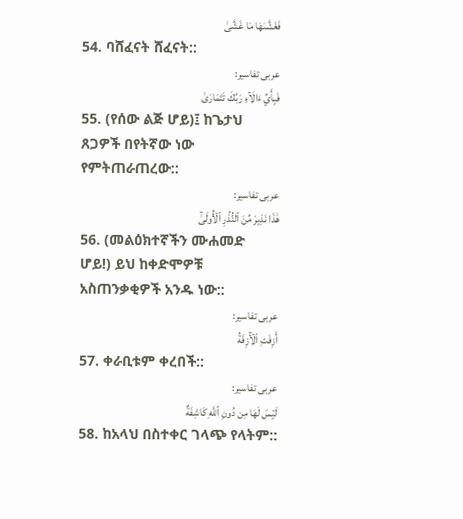فَغَشَّىٰهَا مَا غَشَّىٰ
54. ባሸፈናት ሸፈናት::
عربی تفاسیر:
فَبِأَيِّ ءَالَآءِ رَبِّكَ تَتَمَارَىٰ
55. (የሰው ልጅ ሆይ)፤ ከጌታህ ጸጋዎች በየትኛው ነው የምትጠራጠረው::
عربی تفاسیر:
هَٰذَا نَذِيرٞ مِّنَ ٱلنُّذُرِ ٱلۡأُولَىٰٓ
56. (መልዕክተኛችን ሙሐመድ ሆይ!) ይህ ከቀድሞዎቹ አስጠንቃቂዎች አንዱ ነው::
عربی تفاسیر:
أَزِفَتِ ٱلۡأٓزِفَةُ
57. ቀራቢቱም ቀረበች::
عربی تفاسیر:
لَيۡسَ لَهَا مِن دُونِ ٱللَّهِ كَاشِفَةٌ
58. ከአላህ በስተቀር ገላጭ የላትም::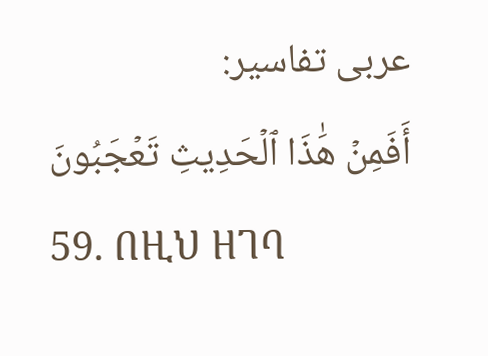عربی تفاسیر:
أَفَمِنۡ هَٰذَا ٱلۡحَدِيثِ تَعۡجَبُونَ
59. በዚህ ዘገባ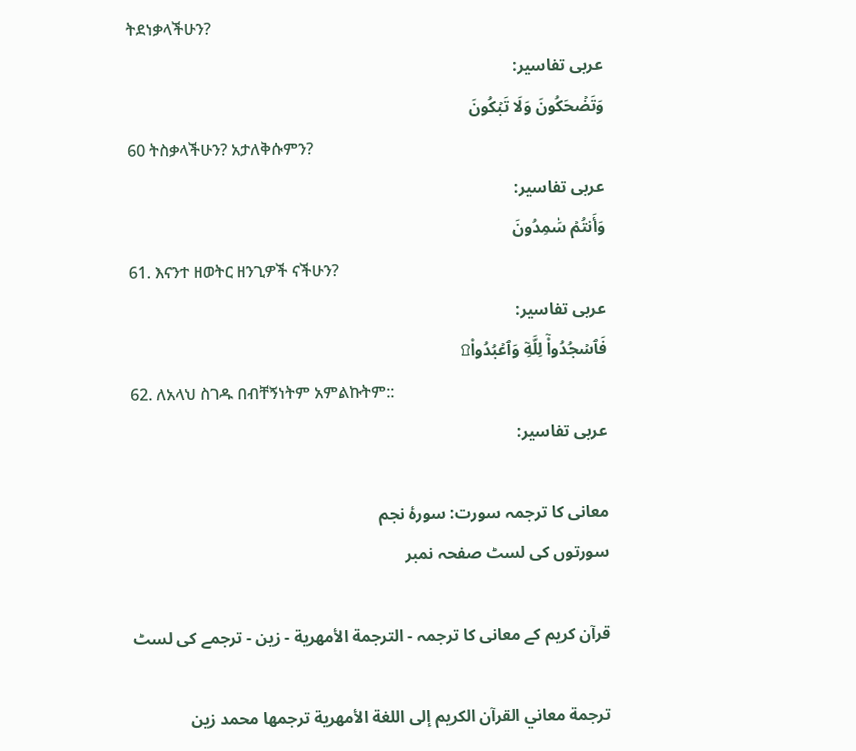ትደነቃላችሁን?
عربی تفاسیر:
وَتَضۡحَكُونَ وَلَا تَبۡكُونَ
60 ትስቃላችሁን? አታለቅሱምን?
عربی تفاسیر:
وَأَنتُمۡ سَٰمِدُونَ
61. እናንተ ዘወትር ዘንጊዎች ናችሁን?
عربی تفاسیر:
فَٱسۡجُدُواْۤ لِلَّهِۤ وَٱعۡبُدُواْ۩
62. ለአላህ ስገዱ በብቸኝነትም አምልኩትም::
عربی تفاسیر:

معانی کا ترجمہ سورت: سورۂ نجم
سورتوں کی لسٹ صفحہ نمبر

قرآن کریم کے معانی کا ترجمہ - الترجمة الأمهرية - زين - ترجمے کی لسٹ

ترجمة معاني القرآن الكريم إلى اللغة الأمهرية ترجمها محمد زين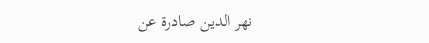نهر الدين صادرة عن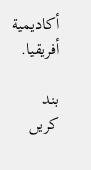أكاديمية أفريقيا.

بند کریں